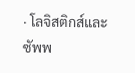· โลจิสติกส์และซัพพ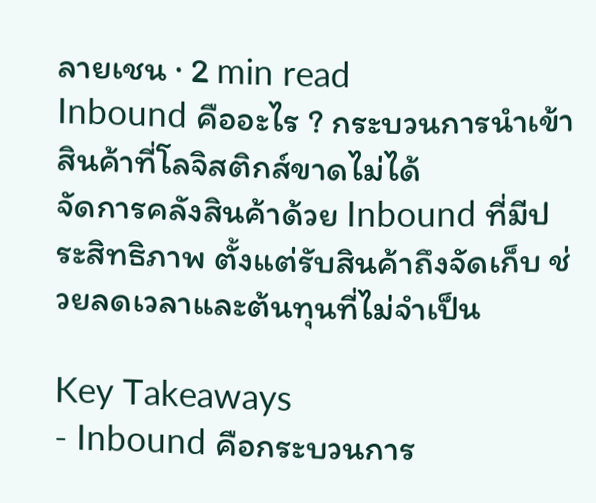ลายเชน · 2 min read
Inbound คืออะไร ? กระบวนการนำเข้าสินค้าที่โลจิสติกส์ขาดไม่ได้
จัดการคลังสินค้าด้วย Inbound ที่มีประสิทธิภาพ ตั้งแต่รับสินค้าถึงจัดเก็บ ช่วยลดเวลาและต้นทุนที่ไม่จำเป็น

Key Takeaways
- Inbound คือกระบวนการ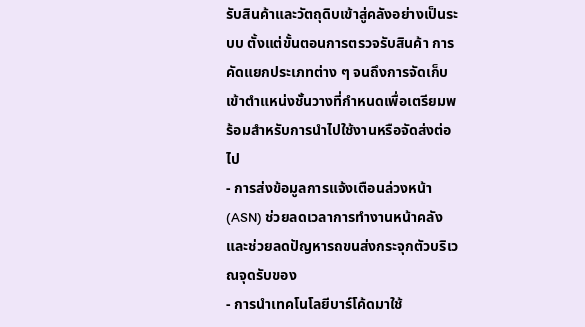รับสินค้าและวัตถุดิบเข้าสู่คลังอย่างเป็นระบบ ตั้งแต่ขั้นตอนการตรวจรับสินค้า การคัดแยกประเภทต่าง ๆ จนถึงการจัดเก็บเข้าตำแหน่งชั้นวางที่กำหนดเพื่อเตรียมพร้อมสำหรับการนำไปใช้งานหรือจัดส่งต่อไป
- การส่งข้อมูลการแจ้งเตือนล่วงหน้า (ASN) ช่วยลดเวลาการทำงานหน้าคลังและช่วยลดปัญหารถขนส่งกระจุกตัวบริเวณจุดรับของ
- การนำเทคโนโลยีบาร์โค้ดมาใช้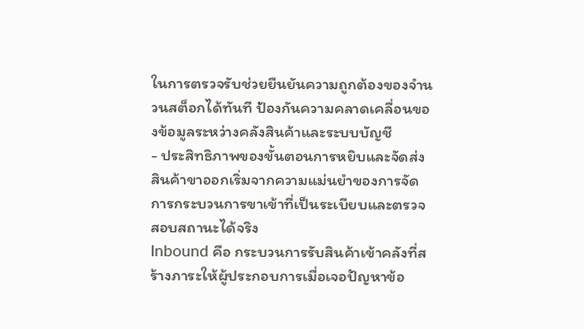ในการตรวจรับช่วยยืนยันความถูกต้องของจำนวนสต็อกได้ทันที ป้องกันความคลาดเคลื่อนของข้อมูลระหว่างคลังสินค้าและระบบบัญชี
- ประสิทธิภาพของขั้นตอนการหยิบและจัดส่งสินค้าขาออกเริ่มจากความแม่นยำของการจัดการกระบวนการขาเข้าที่เป็นระเบียบและตรวจสอบสถานะได้จริง
Inbound คือ กระบวนการรับสินค้าเข้าคลังที่สร้างภาระให้ผู้ประกอบการเมื่อเจอปัญหาข้อ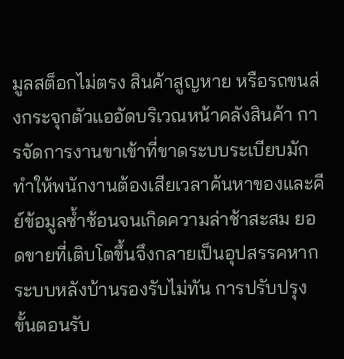มูลสต็อกไม่ตรง สินค้าสูญหาย หรือรถขนส่งกระจุกตัวแออัดบริเวณหน้าคลังสินค้า การจัดการงานขาเข้าที่ขาดระบบระเบียบมักทำให้พนักงานต้องเสียเวลาค้นหาของและคีย์ข้อมูลซ้ำซ้อนจนเกิดความล่าช้าสะสม ยอดขายที่เติบโตขึ้นจึงกลายเป็นอุปสรรคหากระบบหลังบ้านรองรับไม่ทัน การปรับปรุงขั้นตอนรับ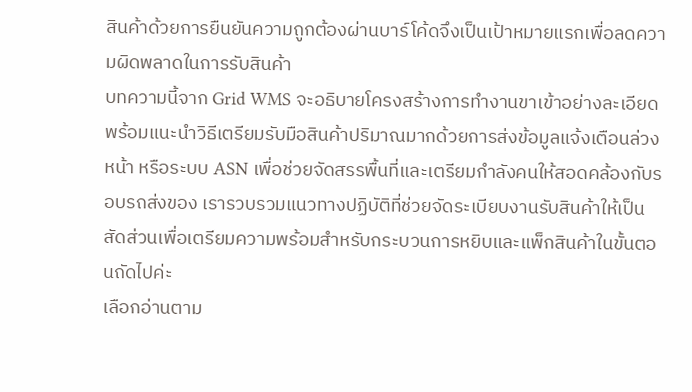สินค้าด้วยการยืนยันความถูกต้องผ่านบาร์โค้ดจึงเป็นเป้าหมายแรกเพื่อลดความผิดพลาดในการรับสินค้า
บทความนี้จาก Grid WMS จะอธิบายโครงสร้างการทำงานขาเข้าอย่างละเอียด พร้อมแนะนำวิธีเตรียมรับมือสินค้าปริมาณมากด้วยการส่งข้อมูลแจ้งเตือนล่วงหน้า หรือระบบ ASN เพื่อช่วยจัดสรรพื้นที่และเตรียมกำลังคนให้สอดคล้องกับรอบรถส่งของ เรารวบรวมแนวทางปฏิบัติที่ช่วยจัดระเบียบงานรับสินค้าให้เป็นสัดส่วนเพื่อเตรียมความพร้อมสำหรับกระบวนการหยิบและแพ็กสินค้าในขั้นตอนถัดไปค่ะ
เลือกอ่านตาม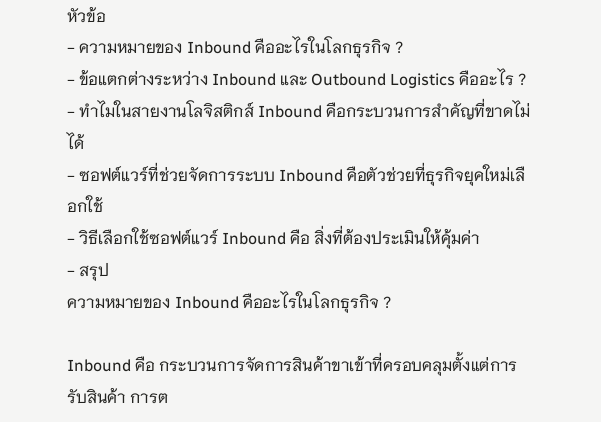หัวข้อ
- ความหมายของ Inbound คืออะไรในโลกธุรกิจ ?
- ข้อแตกต่างระหว่าง Inbound และ Outbound Logistics คืออะไร ?
- ทำไมในสายงานโลจิสติกส์ Inbound คือกระบวนการสำคัญที่ขาดไม่ได้
- ซอฟต์แวร์ที่ช่วยจัดการระบบ Inbound คือตัวช่วยที่ธุรกิจยุคใหม่เลือกใช้
- วิธีเลือกใช้ซอฟต์แวร์ Inbound คือ สิ่งที่ต้องประเมินให้คุ้มค่า
- สรุป
ความหมายของ Inbound คืออะไรในโลกธุรกิจ ?

Inbound คือ กระบวนการจัดการสินค้าขาเข้าที่ครอบคลุมตั้งแต่การรับสินค้า การต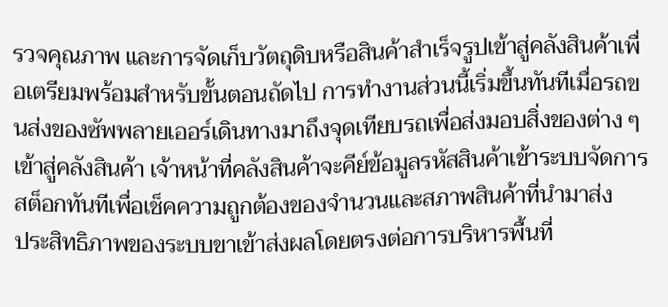รวจคุณภาพ และการจัดเก็บวัตถุดิบหรือสินค้าสำเร็จรูปเข้าสู่คลังสินค้าเพื่อเตรียมพร้อมสำหรับขั้นตอนถัดไป การทำงานส่วนนี้เริ่มขึ้นทันทีเมื่อรถขนส่งของซัพพลายเออร์เดินทางมาถึงจุดเทียบรถเพื่อส่งมอบสิ่งของต่าง ๆ เข้าสู่คลังสินค้า เจ้าหน้าที่คลังสินค้าจะคีย์ข้อมูลรหัสสินค้าเข้าระบบจัดการสต็อกทันทีเพื่อเช็คความถูกต้องของจำนวนและสภาพสินค้าที่นำมาส่ง
ประสิทธิภาพของระบบขาเข้าส่งผลโดยตรงต่อการบริหารพื้นที่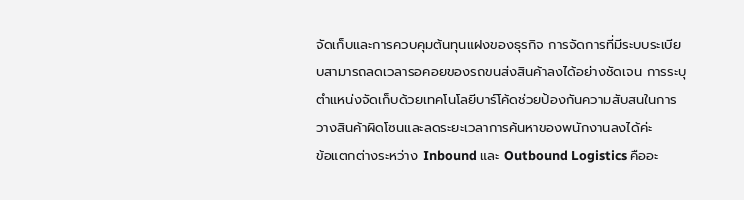จัดเก็บและการควบคุมต้นทุนแฝงของธุรกิจ การจัดการที่มีระบบระเบียบสามารถลดเวลารอคอยของรถขนส่งสินค้าลงได้อย่างชัดเจน การระบุตำแหน่งจัดเก็บด้วยเทคโนโลยีบาร์โค้ดช่วยป้องกันความสับสนในการวางสินค้าผิดโซนและลดระยะเวลาการค้นหาของพนักงานลงได้ค่ะ
ข้อแตกต่างระหว่าง Inbound และ Outbound Logistics คืออะ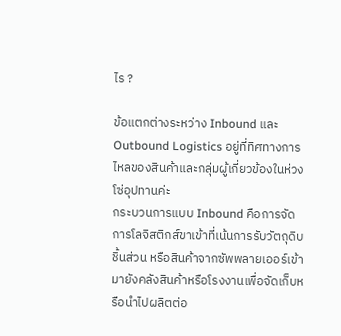ไร ?

ข้อแตกต่างระหว่าง Inbound และ Outbound Logistics อยู่ที่ทิศทางการไหลของสินค้าและกลุ่มผู้เกี่ยวข้องในห่วงโซ่อุปทานค่ะ
กระบวนการแบบ Inbound คือการจัดการโลจิสติกส์ขาเข้าที่เน้นการรับวัตถุดิบ ชิ้นส่วน หรือสินค้าจากซัพพลายเออร์เข้ามายังคลังสินค้าหรือโรงงานเพื่อจัดเก็บหรือนำไปผลิตต่อ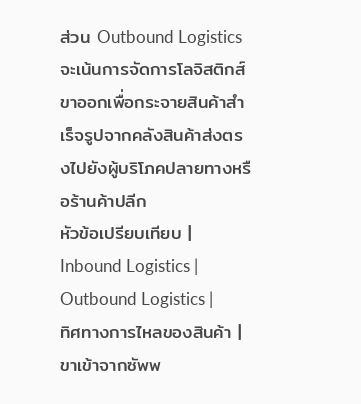ส่วน Outbound Logistics จะเน้นการจัดการโลจิสติกส์ขาออกเพื่อกระจายสินค้าสำเร็จรูปจากคลังสินค้าส่งตรงไปยังผู้บริโภคปลายทางหรือร้านค้าปลีก
หัวข้อเปรียบเทียบ | Inbound Logistics | Outbound Logistics |
ทิศทางการไหลของสินค้า | ขาเข้าจากซัพพ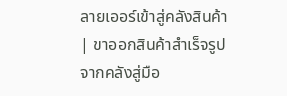ลายเออร์เข้าสู่คลังสินค้า | ขาออกสินค้าสำเร็จรูปจากคลังสู่มือ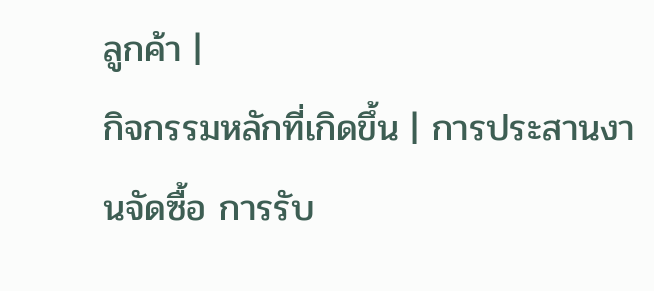ลูกค้า |
กิจกรรมหลักที่เกิดขึ้น | การประสานงานจัดซื้อ การรับ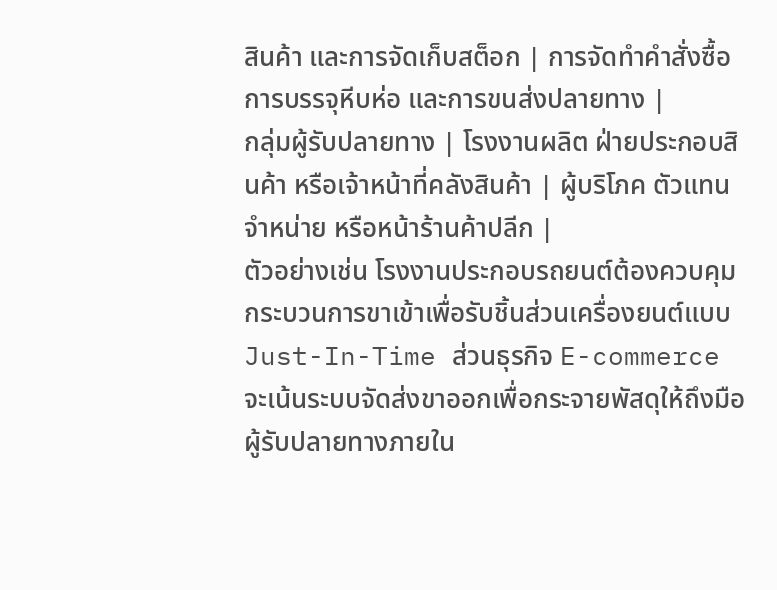สินค้า และการจัดเก็บสต็อก | การจัดทำคำสั่งซื้อ การบรรจุหีบห่อ และการขนส่งปลายทาง |
กลุ่มผู้รับปลายทาง | โรงงานผลิต ฝ่ายประกอบสินค้า หรือเจ้าหน้าที่คลังสินค้า | ผู้บริโภค ตัวแทนจำหน่าย หรือหน้าร้านค้าปลีก |
ตัวอย่างเช่น โรงงานประกอบรถยนต์ต้องควบคุมกระบวนการขาเข้าเพื่อรับชิ้นส่วนเครื่องยนต์แบบ Just-In-Time ส่วนธุรกิจ E-commerce จะเน้นระบบจัดส่งขาออกเพื่อกระจายพัสดุให้ถึงมือผู้รับปลายทางภายใน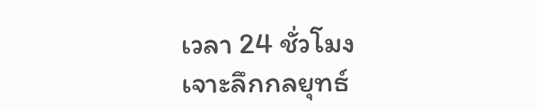เวลา 24 ชั่วโมง
เจาะลึกกลยุทธ์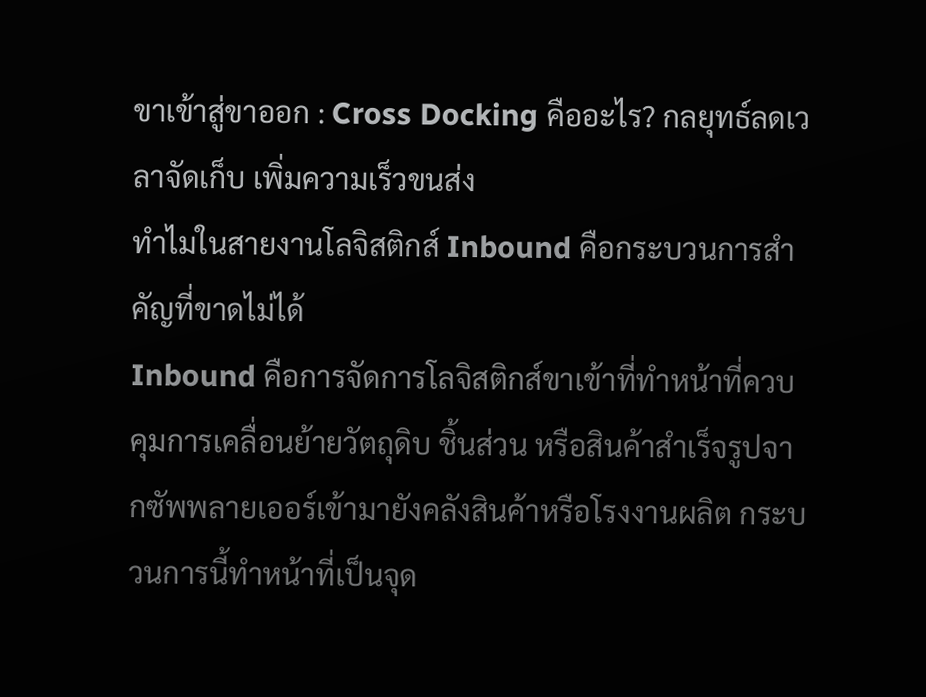ขาเข้าสู่ขาออก : Cross Docking คืออะไร? กลยุทธ์ลดเวลาจัดเก็บ เพิ่มความเร็วขนส่ง
ทำไมในสายงานโลจิสติกส์ Inbound คือกระบวนการสำคัญที่ขาดไม่ได้
Inbound คือการจัดการโลจิสติกส์ขาเข้าที่ทำหน้าที่ควบคุมการเคลื่อนย้ายวัตถุดิบ ชิ้นส่วน หรือสินค้าสำเร็จรูปจากซัพพลายเออร์เข้ามายังคลังสินค้าหรือโรงงานผลิต กระบวนการนี้ทำหน้าที่เป็นจุด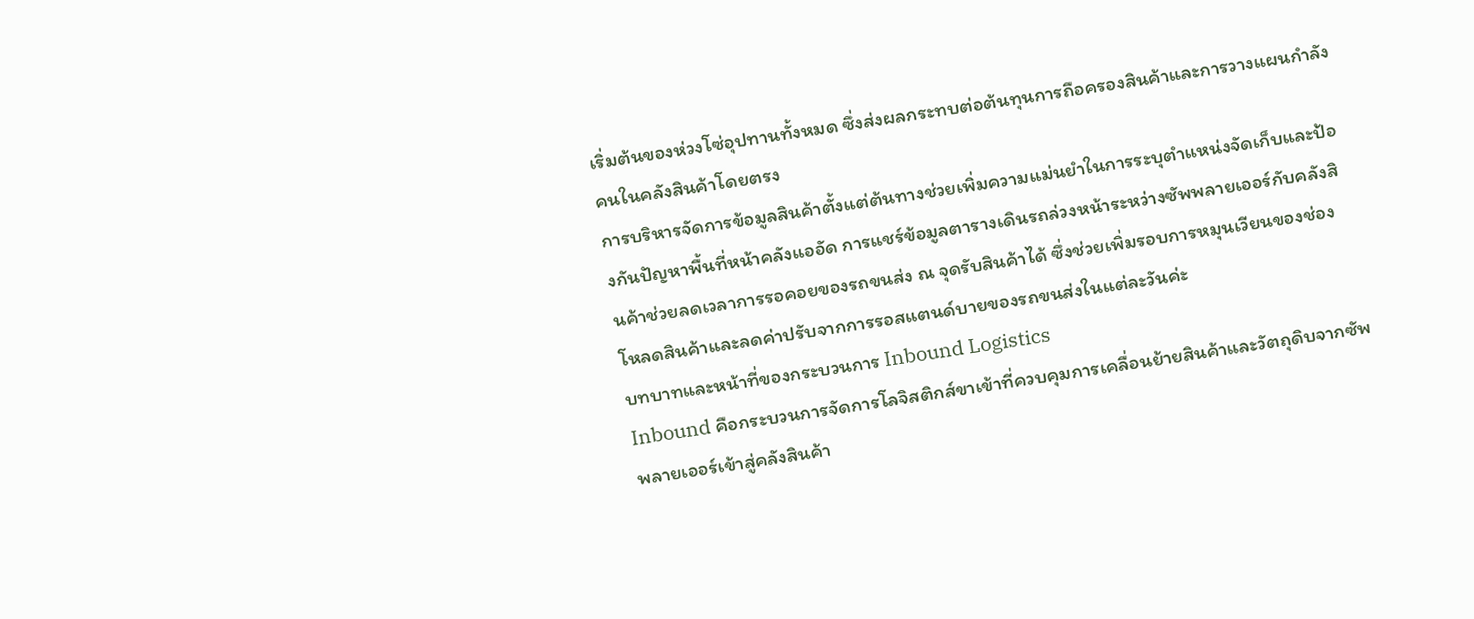เริ่มต้นของห่วงโซ่อุปทานทั้งหมด ซึ่งส่งผลกระทบต่อต้นทุนการถือครองสินค้าและการวางแผนกำลังคนในคลังสินค้าโดยตรง
การบริหารจัดการข้อมูลสินค้าตั้งแต่ต้นทางช่วยเพิ่มความแม่นยำในการระบุตำแหน่งจัดเก็บและป้องกันปัญหาพื้นที่หน้าคลังแออัด การแชร์ข้อมูลตารางเดินรถล่วงหน้าระหว่างซัพพลายเออร์กับคลังสินค้าช่วยลดเวลาการรอคอยของรถขนส่ง ณ จุดรับสินค้าได้ ซึ่งช่วยเพิ่มรอบการหมุนเวียนของช่องโหลดสินค้าและลดค่าปรับจากการรอสแตนด์บายของรถขนส่งในแต่ละวันค่ะ
บทบาทและหน้าที่ของกระบวนการ Inbound Logistics
Inbound คือกระบวนการจัดการโลจิสติกส์ขาเข้าที่ควบคุมการเคลื่อนย้ายสินค้าและวัตถุดิบจากซัพพลายเออร์เข้าสู่คลังสินค้า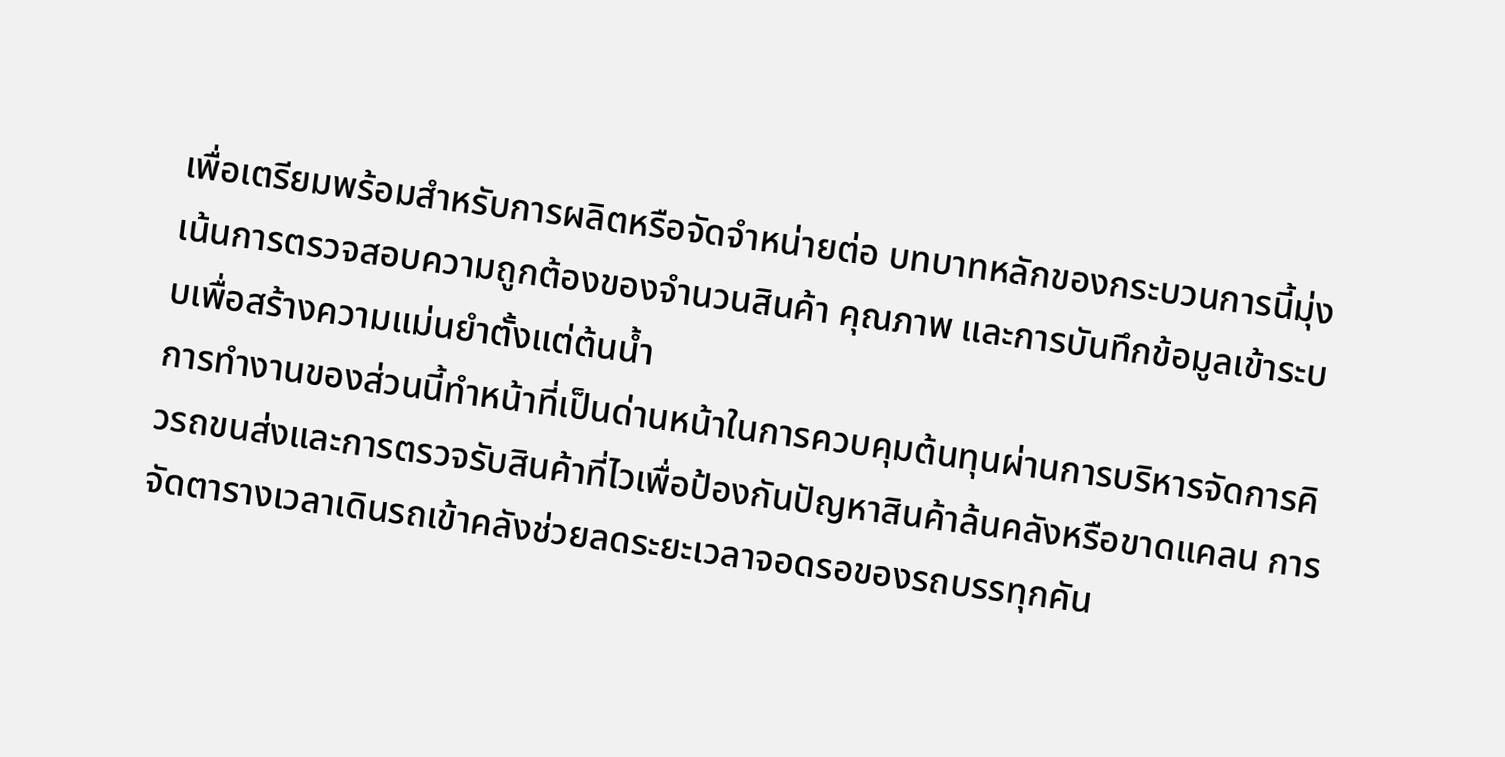เพื่อเตรียมพร้อมสำหรับการผลิตหรือจัดจำหน่ายต่อ บทบาทหลักของกระบวนการนี้มุ่งเน้นการตรวจสอบความถูกต้องของจำนวนสินค้า คุณภาพ และการบันทึกข้อมูลเข้าระบบเพื่อสร้างความแม่นยำตั้งแต่ต้นน้ำ
การทำงานของส่วนนี้ทำหน้าที่เป็นด่านหน้าในการควบคุมต้นทุนผ่านการบริหารจัดการคิวรถขนส่งและการตรวจรับสินค้าที่ไวเพื่อป้องกันปัญหาสินค้าล้นคลังหรือขาดแคลน การจัดตารางเวลาเดินรถเข้าคลังช่วยลดระยะเวลาจอดรอของรถบรรทุกคัน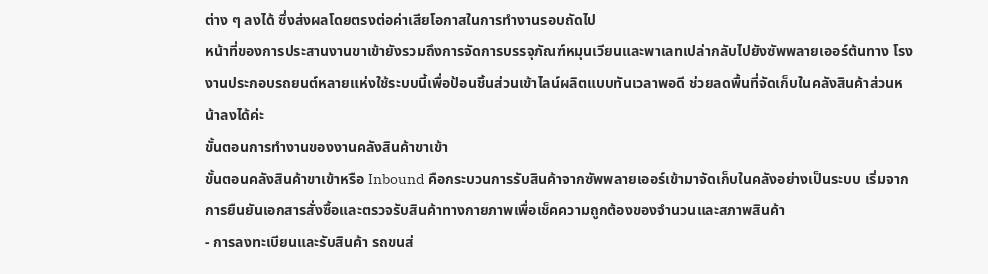ต่าง ๆ ลงได้ ซึ่งส่งผลโดยตรงต่อค่าเสียโอกาสในการทำงานรอบถัดไป
หน้าที่ของการประสานงานขาเข้ายังรวมถึงการจัดการบรรจุภัณฑ์หมุนเวียนและพาเลทเปล่ากลับไปยังซัพพลายเออร์ต้นทาง โรงงานประกอบรถยนต์หลายแห่งใช้ระบบนี้เพื่อป้อนชิ้นส่วนเข้าไลน์ผลิตแบบทันเวลาพอดี ช่วยลดพื้นที่จัดเก็บในคลังสินค้าส่วนหน้าลงได้ค่ะ
ขั้นตอนการทำงานของงานคลังสินค้าขาเข้า
ขั้นตอนคลังสินค้าขาเข้าหรือ Inbound คือกระบวนการรับสินค้าจากซัพพลายเออร์เข้ามาจัดเก็บในคลังอย่างเป็นระบบ เริ่มจากการยืนยันเอกสารสั่งซื้อและตรวจรับสินค้าทางกายภาพเพื่อเช็คความถูกต้องของจำนวนและสภาพสินค้า
- การลงทะเบียนและรับสินค้า รถขนส่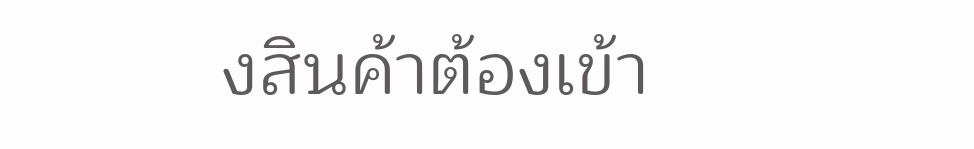งสินค้าต้องเข้า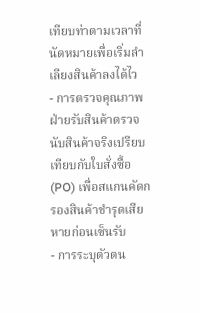เทียบท่าตามเวลาที่นัดหมายเพื่อเริ่มลำเลียงสินค้าลงได้ไว
- การตรวจคุณภาพ ฝ่ายรับสินค้าตรวจนับสินค้าจริงเปรียบเทียบกับใบสั่งซื้อ (PO) เพื่อสแกนคัดกรองสินค้าชำรุดเสียหายก่อนเซ็นรับ
- การระบุตัวตน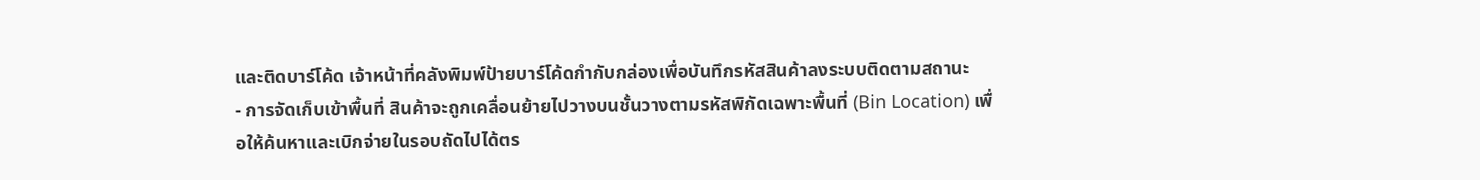และติดบาร์โค้ด เจ้าหน้าที่คลังพิมพ์ป้ายบาร์โค้ดกำกับกล่องเพื่อบันทึกรหัสสินค้าลงระบบติดตามสถานะ
- การจัดเก็บเข้าพื้นที่ สินค้าจะถูกเคลื่อนย้ายไปวางบนชั้นวางตามรหัสพิกัดเฉพาะพื้นที่ (Bin Location) เพื่อให้ค้นหาและเบิกจ่ายในรอบถัดไปได้ตร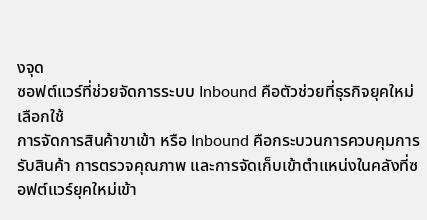งจุด
ซอฟต์แวร์ที่ช่วยจัดการระบบ Inbound คือตัวช่วยที่ธุรกิจยุคใหม่เลือกใช้
การจัดการสินค้าขาเข้า หรือ Inbound คือกระบวนการควบคุมการรับสินค้า การตรวจคุณภาพ และการจัดเก็บเข้าตำแหน่งในคลังที่ซอฟต์แวร์ยุคใหม่เข้า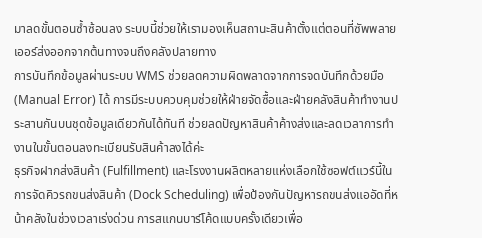มาลดขั้นตอนซ้ำซ้อนลง ระบบนี้ช่วยให้เรามองเห็นสถานะสินค้าตั้งแต่ตอนที่ซัพพลายเออร์ส่งออกจากต้นทางจนถึงคลังปลายทาง
การบันทึกข้อมูลผ่านระบบ WMS ช่วยลดความผิดพลาดจากการจดบันทึกด้วยมือ (Manual Error) ได้ การมีระบบควบคุมช่วยให้ฝ่ายจัดซื้อและฝ่ายคลังสินค้าทำงานประสานกันบนชุดข้อมูลเดียวกันได้ทันที ช่วยลดปัญหาสินค้าค้างส่งและลดเวลาการทำงานในขั้นตอนลงทะเบียนรับสินค้าลงได้ค่ะ
ธุรกิจฝากส่งสินค้า (Fulfillment) และโรงงานผลิตหลายแห่งเลือกใช้ซอฟต์แวร์นี้ในการจัดคิวรถขนส่งสินค้า (Dock Scheduling) เพื่อป้องกันปัญหารถขนส่งแออัดที่หน้าคลังในช่วงเวลาเร่งด่วน การสแกนบาร์โค้ดแบบครั้งเดียวเพื่อ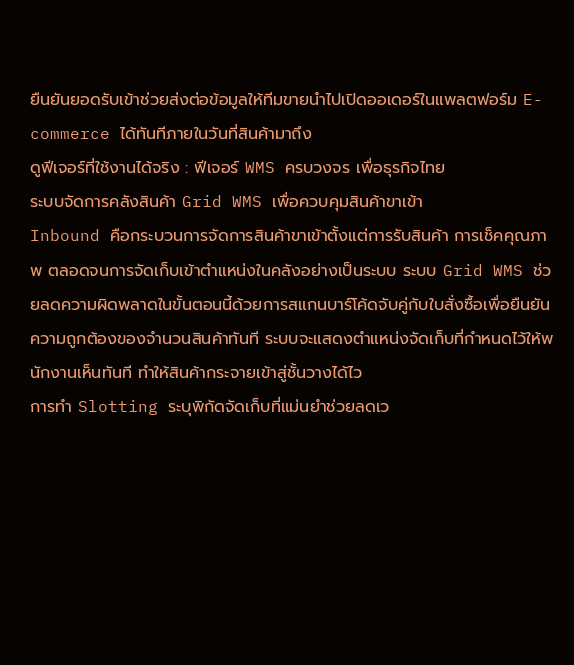ยืนยันยอดรับเข้าช่วยส่งต่อข้อมูลให้ทีมขายนำไปเปิดออเดอร์ในแพลตฟอร์ม E-commerce ได้ทันทีภายในวันที่สินค้ามาถึง
ดูฟีเจอร์ที่ใช้งานได้จริง : ฟีเจอร์ WMS ครบวงจร เพื่อธุรกิจไทย
ระบบจัดการคลังสินค้า Grid WMS เพื่อควบคุมสินค้าขาเข้า
Inbound คือกระบวนการจัดการสินค้าขาเข้าตั้งแต่การรับสินค้า การเช็คคุณภาพ ตลอดจนการจัดเก็บเข้าตำแหน่งในคลังอย่างเป็นระบบ ระบบ Grid WMS ช่วยลดความผิดพลาดในขั้นตอนนี้ด้วยการสแกนบาร์โค้ดจับคู่กับใบสั่งซื้อเพื่อยืนยันความถูกต้องของจำนวนสินค้าทันที ระบบจะแสดงตำแหน่งจัดเก็บที่กำหนดไว้ให้พนักงานเห็นทันที ทำให้สินค้ากระจายเข้าสู่ชั้นวางได้ไว
การทำ Slotting ระบุพิกัดจัดเก็บที่แม่นยำช่วยลดเว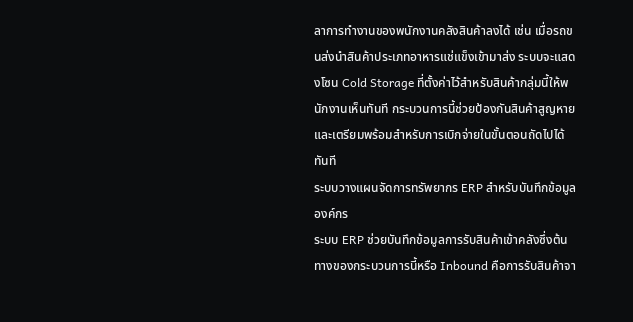ลาการทำงานของพนักงานคลังสินค้าลงได้ เช่น เมื่อรถขนส่งนำสินค้าประเภทอาหารแช่แข็งเข้ามาส่ง ระบบจะแสดงโซน Cold Storage ที่ตั้งค่าไว้สำหรับสินค้ากลุ่มนี้ให้พนักงานเห็นทันที กระบวนการนี้ช่วยป้องกันสินค้าสูญหายและเตรียมพร้อมสำหรับการเบิกจ่ายในขั้นตอนถัดไปได้ทันที
ระบบวางแผนจัดการทรัพยากร ERP สำหรับบันทึกข้อมูลองค์กร
ระบบ ERP ช่วยบันทึกข้อมูลการรับสินค้าเข้าคลังซึ่งต้นทางของกระบวนการนี้หรือ Inbound คือการรับสินค้าจา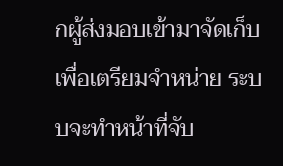กผู้ส่งมอบเข้ามาจัดเก็บเพื่อเตรียมจำหน่าย ระบบจะทำหน้าที่จับ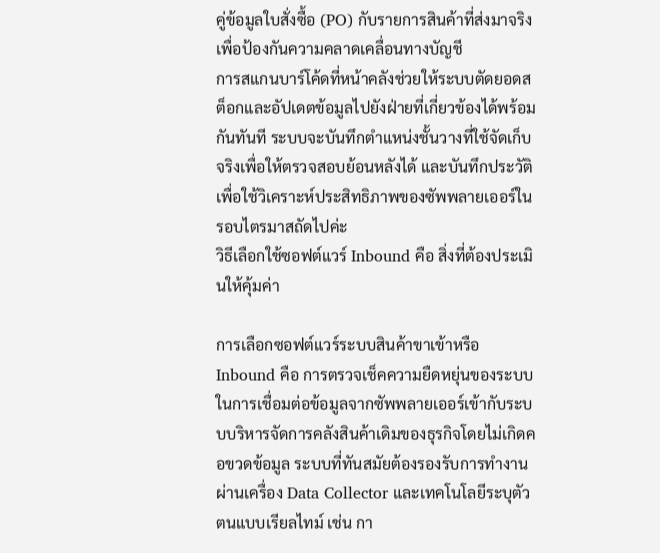คู่ข้อมูลใบสั่งซื้อ (PO) กับรายการสินค้าที่ส่งมาจริงเพื่อป้องกันความคลาดเคลื่อนทางบัญชี
การสแกนบาร์โค้ดที่หน้าคลังช่วยให้ระบบตัดยอดสต็อกและอัปเดตข้อมูลไปยังฝ่ายที่เกี่ยวข้องได้พร้อมกันทันที ระบบจะบันทึกตำแหน่งชั้นวางที่ใช้จัดเก็บจริงเพื่อให้ตรวจสอบย้อนหลังได้ และบันทึกประวัติเพื่อใช้วิเคราะห์ประสิทธิภาพของซัพพลายเออร์ในรอบไตรมาสถัดไปค่ะ
วิธีเลือกใช้ซอฟต์แวร์ Inbound คือ สิ่งที่ต้องประเมินให้คุ้มค่า

การเลือกซอฟต์แวร์ระบบสินค้าขาเข้าหรือ Inbound คือ การตรวจเช็คความยืดหยุ่นของระบบในการเชื่อมต่อข้อมูลจากซัพพลายเออร์เข้ากับระบบบริหารจัดการคลังสินค้าเดิมของธุรกิจโดยไม่เกิดคอขวดข้อมูล ระบบที่ทันสมัยต้องรองรับการทำงานผ่านเครื่อง Data Collector และเทคโนโลยีระบุตัวตนแบบเรียลไทม์ เช่น กา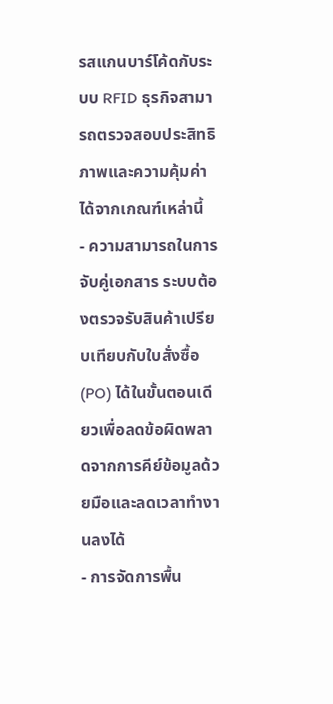รสแกนบาร์โค้ดกับระบบ RFID ธุรกิจสามารถตรวจสอบประสิทธิภาพและความคุ้มค่าได้จากเกณฑ์เหล่านี้
- ความสามารถในการจับคู่เอกสาร ระบบต้องตรวจรับสินค้าเปรียบเทียบกับใบสั่งซื้อ (PO) ได้ในขั้นตอนเดียวเพื่อลดข้อผิดพลาดจากการคีย์ข้อมูลด้วยมือและลดเวลาทำงานลงได้
- การจัดการพื้น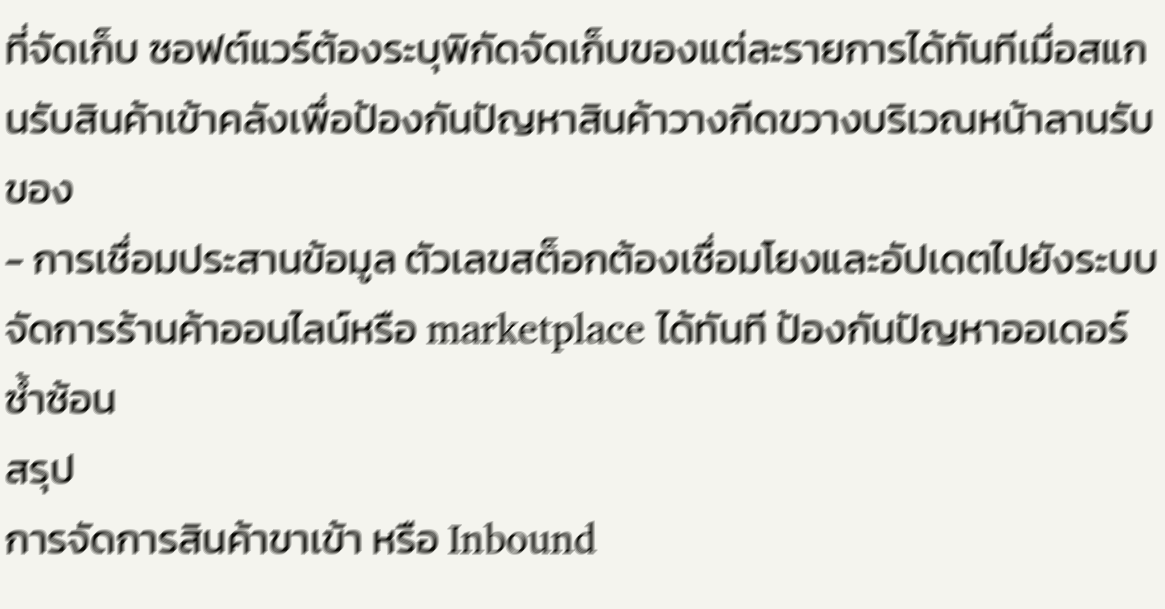ที่จัดเก็บ ซอฟต์แวร์ต้องระบุพิกัดจัดเก็บของแต่ละรายการได้ทันทีเมื่อสแกนรับสินค้าเข้าคลังเพื่อป้องกันปัญหาสินค้าวางกีดขวางบริเวณหน้าลานรับของ
- การเชื่อมประสานข้อมูล ตัวเลขสต็อกต้องเชื่อมโยงและอัปเดตไปยังระบบจัดการร้านค้าออนไลน์หรือ marketplace ได้ทันที ป้องกันปัญหาออเดอร์ซ้ำซ้อน
สรุป
การจัดการสินค้าขาเข้า หรือ Inbound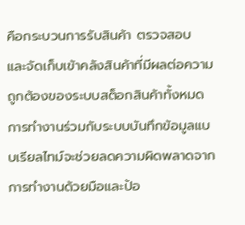คือกระบวนการรับสินค้า ตรวจสอบ และจัดเก็บเข้าคลังสินค้าที่มีผลต่อความถูกต้องของระบบสต็อกสินค้าทั้งหมด การทำงานร่วมกับระบบบันทึกข้อมูลแบบเรียลไทม์จะช่วยลดความผิดพลาดจากการทำงานด้วยมือและป้อ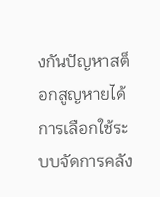งกันปัญหาสต็อกสูญหายได้
การเลือกใช้ระบบจัดการคลัง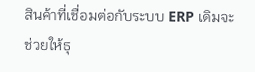สินค้าที่เชื่อมต่อกับระบบ ERP เดิมจะช่วยให้ธุ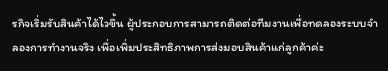รกิจเริ่มรับสินค้าได้ไวขึ้น ผู้ประกอบการสามารถติดต่อทีมงานเพื่อทดลองระบบจำลองการทำงานจริง เพื่อเพิ่มประสิทธิภาพการส่งมอบสินค้าแก่ลูกค้าค่ะ